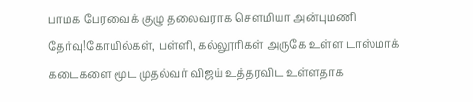பாமக பேரவைக் குழு தலைவராக செளமியா அன்புமணி தேர்வு!கோயில்கள், பள்ளி, கல்லூரிகள் அருகே உள்ள டாஸ்மாக் கடைகளை மூட முதல்வர் விஜய் உத்தரவிட உள்ளதாக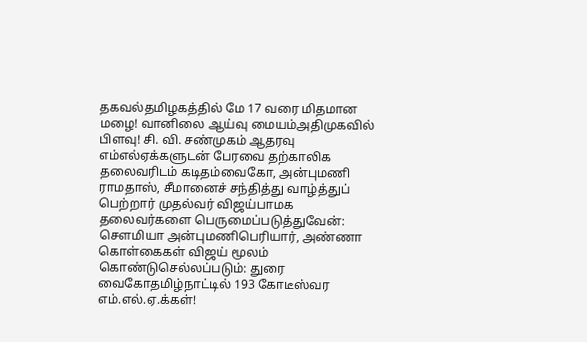தகவல்தமிழகத்தில் மே 17 வரை மிதமான மழை! வானிலை ஆய்வு மையம்அதிமுகவில் பிளவு! சி. வி. சண்முகம் ஆதரவு எம்எல்ஏக்களுடன் பேரவை தற்காலிக தலைவரிடம் கடிதம்வைகோ, அன்புமணி ராமதாஸ், சீமானைச் சந்தித்து வாழ்த்துப் பெற்றார் முதல்வர் விஜய்பாமக தலைவர்களை பெருமைப்படுத்துவேன்: செளமியா அன்புமணிபெரியார், அண்ணா கொள்கைகள் விஜய் மூலம் கொண்டுசெல்லப்படும்: துரை வைகோதமிழ்நாட்டில் 193 கோடீஸ்வர எம்.எல்.ஏ.க்கள்!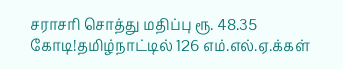சராசரி சொத்து மதிப்பு ரூ. 48.35 கோடி!தமிழ்நாட்டில் 126 எம்.எல்.ஏ.க்கள்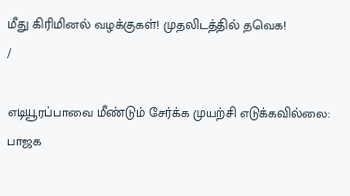மீது கிரிமினல் வழக்குகள்! முதலிடத்தில் தவெக!
/

எடியூரப்பாவை மீண்டும் சேர்க்க முயற்சி எடுக்கவில்லை: பாஜக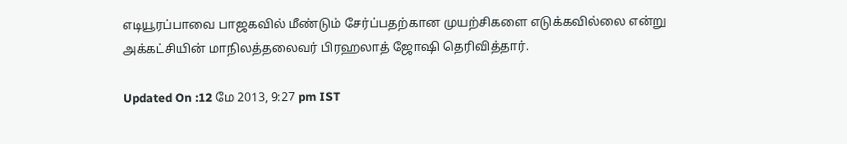எடியூரப்பாவை பாஜகவில் மீண்டும் சேர்ப்பதற்கான முயற்சிகளை எடுக்கவில்லை என்று அக்கட்சியின் மாநிலத்தலைவர் பிரஹலாத் ஜோஷி தெரிவித்தார்.

Updated On :12 மே 2013, 9:27 pm IST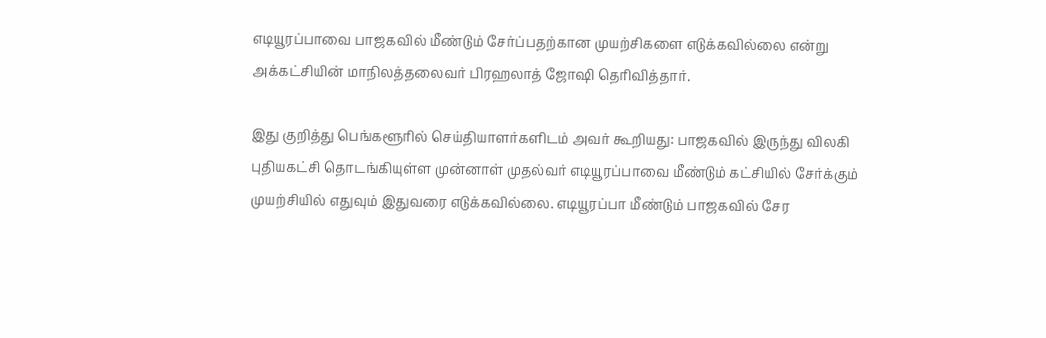எடியூரப்பாவை பாஜகவில் மீண்டும் சேர்ப்பதற்கான முயற்சிகளை எடுக்கவில்லை என்று அக்கட்சியின் மாநிலத்தலைவர் பிரஹலாத் ஜோஷி தெரிவித்தார்.

இது குறித்து பெங்களூரில் செய்தியாளர்களிடம் அவர் கூறியது: பாஜகவில் இருந்து விலகி புதியகட்சி தொடங்கியுள்ள முன்னாள் முதல்வர் எடியூரப்பாவை மீண்டும் கட்சியில் சேர்க்கும் முயற்சியில் எதுவும் இதுவரை எடுக்கவில்லை. எடியூரப்பா மீண்டும் பாஜகவில் சேர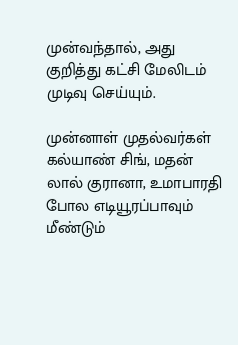முன்வந்தால், அது குறித்து கட்சி மேலிடம் முடிவு செய்யும்.

முன்னாள் முதல்வர்கள் கல்யாண் சிங், மதன் லால் குரானா, உமாபாரதி போல எடியூரப்பாவும் மீண்டும்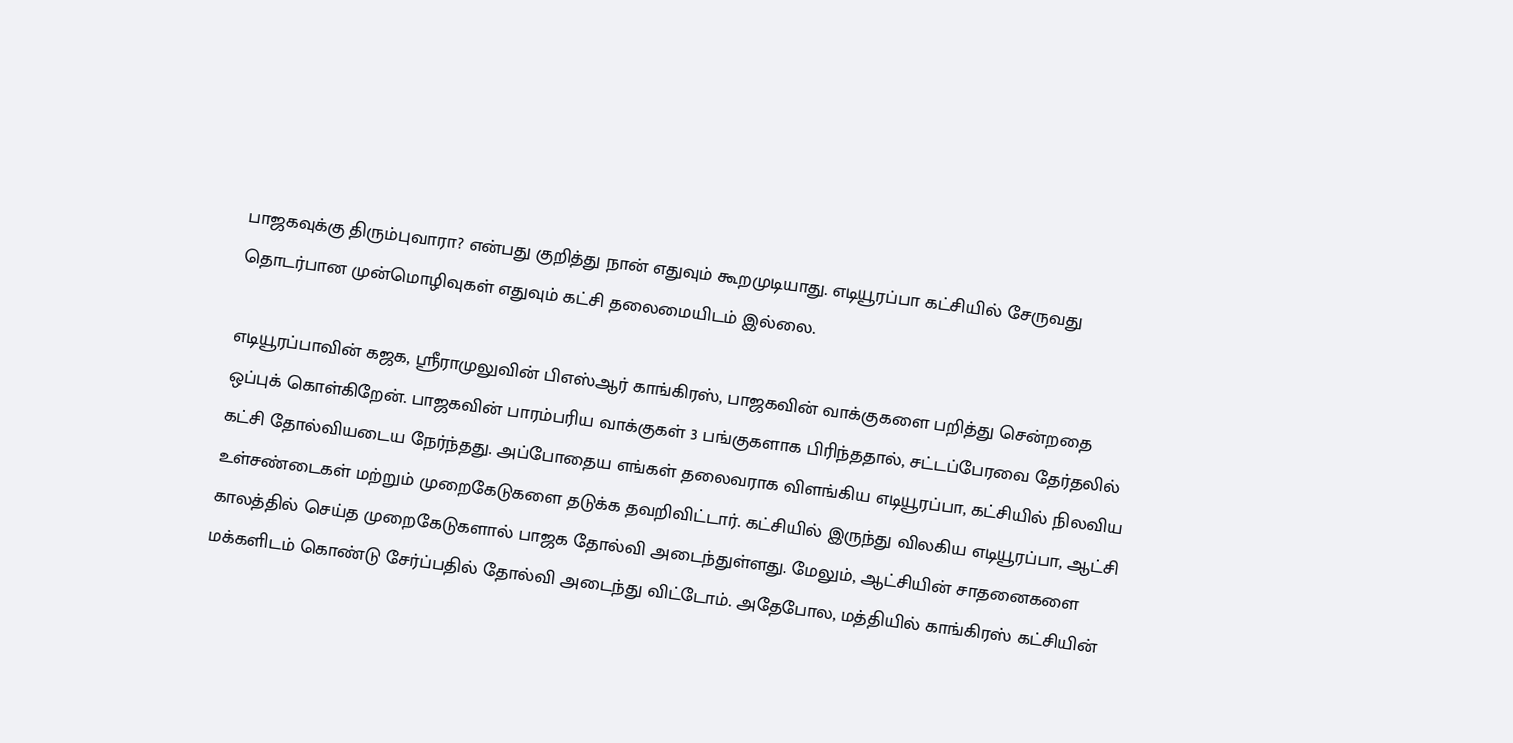பாஜகவுக்கு திரும்புவாரா? என்பது குறித்து நான் எதுவும் கூறமுடியாது. எடியூரப்பா கட்சியில் சேருவது தொடர்பான முன்மொழிவுகள் எதுவும் கட்சி தலைமையிடம் இல்லை.

எடியூரப்பாவின் கஜக, ஸ்ரீராமுலுவின் பிஎஸ்ஆர் காங்கிரஸ், பாஜகவின் வாக்குகளை பறித்து சென்றதை ஒப்புக் கொள்கிறேன். பாஜகவின் பாரம்பரிய வாக்குகள் 3 பங்குகளாக பிரிந்ததால், சட்டப்பேரவை தேர்தலில் கட்சி தோல்வியடைய நேர்ந்தது. அப்போதைய எங்கள் தலைவராக விளங்கிய எடியூரப்பா, கட்சியில் நிலவிய உள்சண்டைகள் மற்றும் முறைகேடுகளை தடுக்க தவறிவிட்டார். கட்சியில் இருந்து விலகிய எடியூரப்பா, ஆட்சி காலத்தில் செய்த முறைகேடுகளால் பாஜக தோல்வி அடைந்துள்ளது. மேலும், ஆட்சியின் சாதனைகளை மக்களிடம் கொண்டு சேர்ப்பதில் தோல்வி அடைந்து விட்டோம். அதேபோல, மத்தியில் காங்கிரஸ் கட்சியின்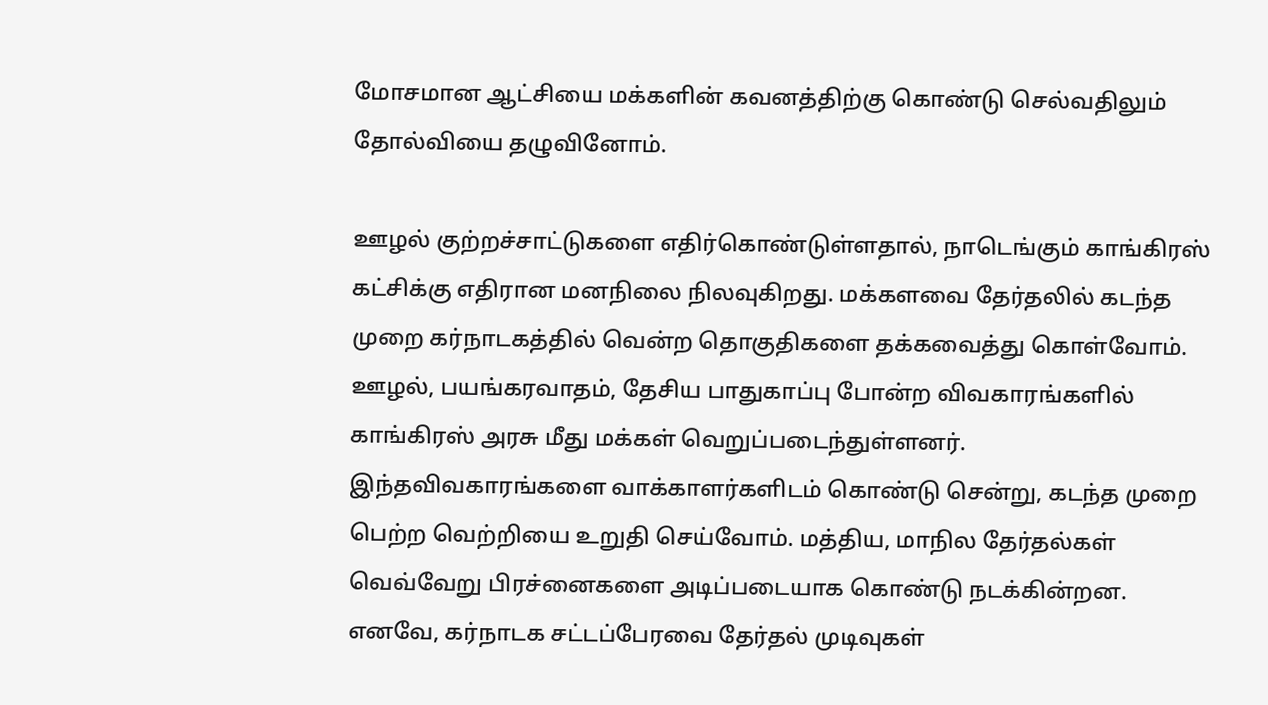மோசமான ஆட்சியை மக்களின் கவனத்திற்கு கொண்டு செல்வதிலும் தோல்வியை தழுவினோம்.

ஊழல் குற்றச்சாட்டுகளை எதிர்கொண்டுள்ளதால், நாடெங்கும் காங்கிரஸ் கட்சிக்கு எதிரான மனநிலை நிலவுகிறது. மக்களவை தேர்தலில் கடந்த முறை கர்நாடகத்தில் வென்ற தொகுதிகளை தக்கவைத்து கொள்வோம். ஊழல், பயங்கரவாதம், தேசிய பாதுகாப்பு போன்ற விவகாரங்களில் காங்கிரஸ் அரசு மீது மக்கள் வெறுப்படைந்துள்ளனர். இந்தவிவகாரங்களை வாக்காளர்களிடம் கொண்டு சென்று, கடந்த முறை பெற்ற வெற்றியை உறுதி செய்வோம். மத்திய, மாநில தேர்தல்கள் வெவ்வேறு பிரச்னைகளை அடிப்படையாக கொண்டு நடக்கின்றன. எனவே, கர்நாடக சட்டப்பேரவை தேர்தல் முடிவுகள்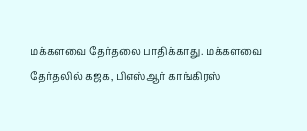மக்களவை தேர்தலை பாதிக்காது. மக்களவை தேர்தலில் கஜக, பிஎஸ்ஆர் காங்கிரஸ்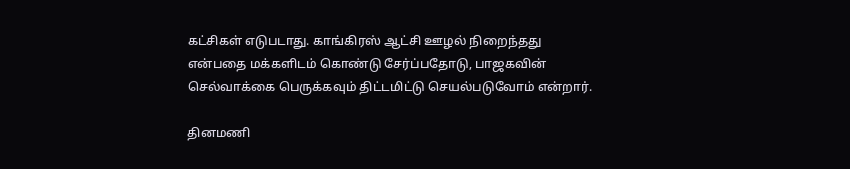கட்சிகள் எடுபடாது. காங்கிரஸ் ஆட்சி ஊழல் நிறைந்தது என்பதை மக்களிடம் கொண்டு சேர்ப்பதோடு, பாஜகவின் செல்வாக்கை பெருக்கவும் திட்டமிட்டு செயல்படுவோம் என்றார்.

தினமணி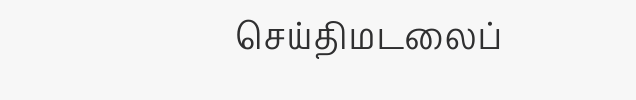செய்திமடலைப்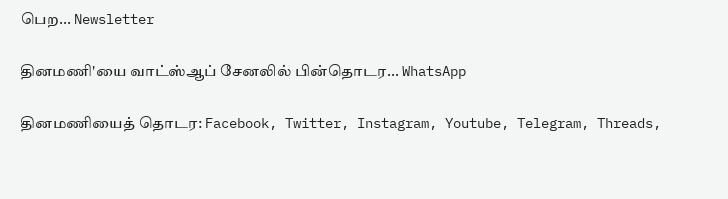பெற... Newsletter

தினமணி'யை வாட்ஸ்ஆப் சேனலில் பின்தொடர... WhatsApp

தினமணியைத் தொடர: Facebook, Twitter, Instagram, Youtube, Telegram, Threads,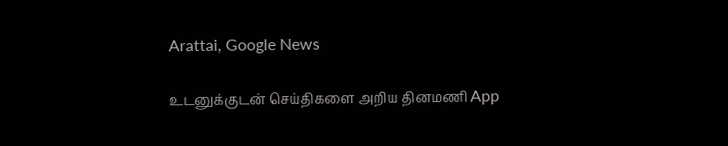Arattai, Google News

உடனுக்குடன் செய்திகளை அறிய தினமணி App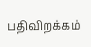பதிவிறக்கம்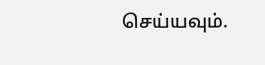செய்யவும்.